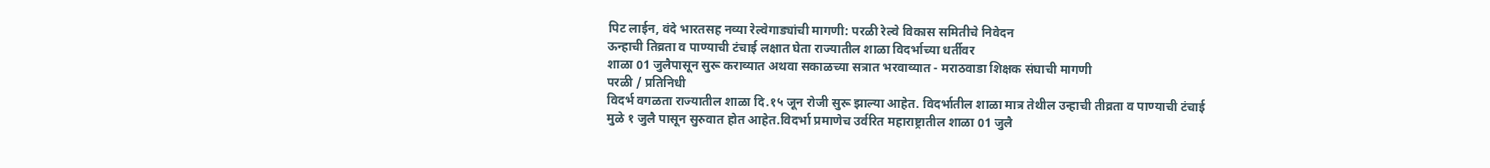पिट लाईन, वंदे भारतसह नव्या रेल्वेगाड्यांची मागणी: परळी रेल्वे विकास समितीचे निवेदन
ऊन्हाची तिव्रता व पाण्याची टंचाई लक्षात घेता राज्यातील शाळा विदर्भाच्या धर्तीवर
शाळा 01 जुलैपासून सुरू कराव्यात अथवा सकाळच्या सत्रात भरवाव्यात - मराठवाडा शिक्षक संघाची मागणी
परळी / प्रतिनिधी
विदर्भ वगळता राज्यातील शाळा दि.१५ जून रोजी सुरू झाल्या आहेत. विदर्भातील शाळा मात्र तेथील उन्हाची तीव्रता व पाण्याची टंचाई मुळे १ जुलै पासून सुरुवात होत आहेत.विदर्भा प्रमाणेच उर्वरित महाराष्ट्रातील शाळा 01 जुलै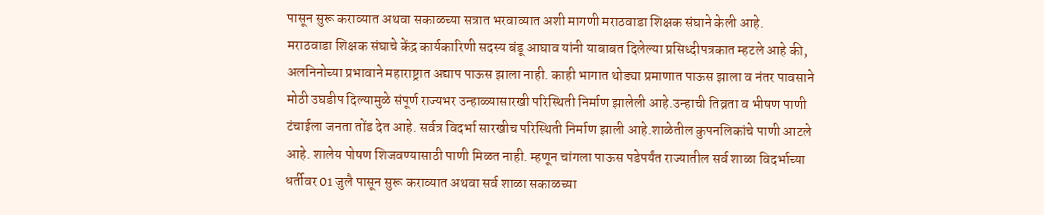पासून सुरू कराव्यात अथवा सकाळच्या सत्रात भरवाव्यात अशी मागणी मराठवाडा शिक्षक संघाने केली आहे.
मराठवाडा शिक्षक संघाचे केंद्र कार्यकारिणी सदस्य बंडू आघाव यांनी याबाबत दिलेल्या प्रसिध्दीपत्रकात म्हटले आहे की, अलनिनोच्या प्रभावाने महाराष्ट्रात अद्याप पाऊस झाला नाही. काही भागात थोड्या प्रमाणात पाऊस झाला व नंतर पावसाने मोठी उघडीप दिल्यामुळे संपूर्ण राज्यभर उन्हाळ्यासारखी परिस्थिती निर्माण झालेली आहे.उन्हाची तिव्रता व भीषण पाणी टंचाईला जनता तोंड देत आहे. सर्वत्र विदर्भा सारखीच परिस्थिती निर्माण झाली आहे.शाळेतील कुपनलिकांचे पाणी आटले आहे. शालेय पोषण शिजवण्यासाठी पाणी मिळत नाही. म्हणून चांगला पाऊस पडेपर्यंत राज्यातील सर्व शाळा विदर्भाच्या धर्तीवर 01 जुलै पासून सुरू कराव्यात अथवा सर्व शाळा सकाळच्या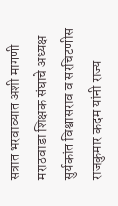सत्रात भरवाव्यात अशी मागणी मराठवाडा शिक्षक संघाचे अध्यक्ष सुर्यकांत विश्वासराव व सरचिटणीस राजकुमार कदम यांनी राज्य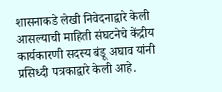शासनाकडे लेखी निवेदनाद्वारे केली आसल्याची माहिती संघटनेचे केंद्रीय कार्यकारणी सदस्य बंडू अघाव यांनी प्रसिध्दी पत्रकाद्वारे केली आहे.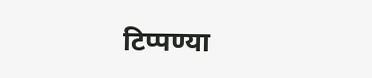टिप्पण्या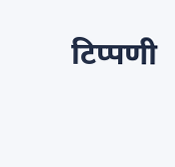टिप्पणी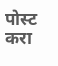पोस्ट करा